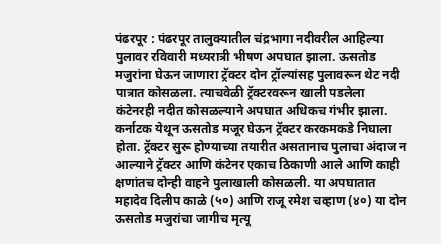पंढरपूर : पंढरपूर तालुक्यातील चंद्रभागा नदीवरील आहिल्या पुलावर रविवारी मध्यरात्री भीषण अपघात झाला. ऊसतोड मजुरांना घेऊन जाणारा ट्रॅक्टर दोन ट्रॉल्यांसह पुलावरून थेट नदी पात्रात कोसळला. त्याचवेळी ट्रॅक्टरवरून खाली पडलेला कंटेनरही नदीत कोसळल्याने अपघात अधिकच गंभीर झाला.
कर्नाटक येथून ऊसतोड मजूर घेऊन ट्रॅक्टर करकमकडे निघाला होता. ट्रॅक्टर सुरू होण्याच्या तयारीत असतानाच पुलाचा अंदाज न आल्याने ट्रॅक्टर आणि कंटेनर एकाच ठिकाणी आले आणि काही क्षणांतच दोन्ही वाहने पुलाखाली कोसळली. या अपघातात महादेव दिलीप काळे (५०) आणि राजू रमेश चव्हाण (४०) या दोन ऊसतोड मजुरांचा जागीच मृत्यू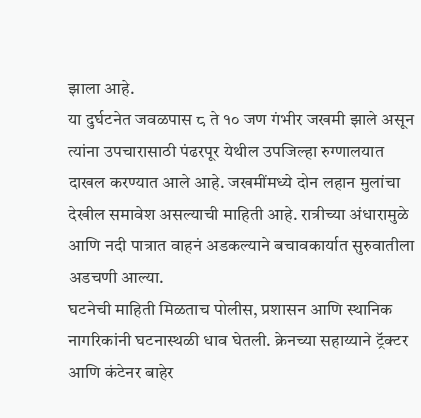झाला आहे.
या दुर्घटनेत जवळपास ८ ते १० जण गंभीर जखमी झाले असून त्यांना उपचारासाठी पंढरपूर येथील उपजिल्हा रुग्णालयात दाखल करण्यात आले आहे. जखमींमध्ये दोन लहान मुलांचा देखील समावेश असल्याची माहिती आहे. रात्रीच्या अंधारामुळे आणि नदी पात्रात वाहनं अडकल्याने बचावकार्यात सुरुवातीला अडचणी आल्या.
घटनेची माहिती मिळताच पोलीस, प्रशासन आणि स्थानिक नागरिकांनी घटनास्थळी धाव घेतली. क्रेनच्या सहाय्याने ट्रॅक्टर आणि कंटेनर बाहेर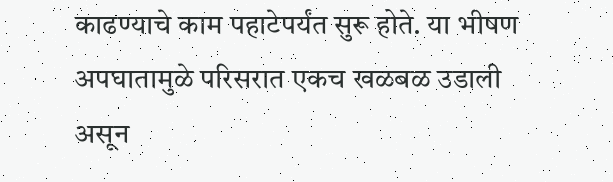काढण्याचे काम पहाटेपर्यंत सुरू होते. या भीषण अपघातामुळे परिसरात एकच खळबळ उडाली असून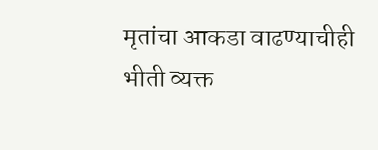मृतांचा आकडा वाढण्याचीही भीती व्यक्त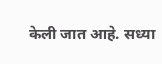केली जात आहे. सध्या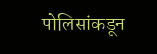पोलिसांकडून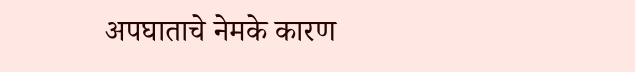अपघाताचे नेमके कारण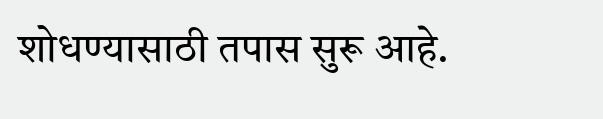शोधण्यासाठी तपास सुरू आहे.